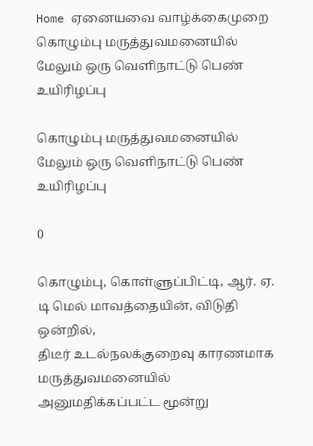Home ஏனையவை வாழ்க்கைமுறை கொழும்பு மருத்துவமனையில் மேலும் ஒரு வெளிநாட்டு பெண் உயிரிழப்பு

கொழும்பு மருத்துவமனையில் மேலும் ஒரு வெளிநாட்டு பெண் உயிரிழப்பு

0

கொழும்பு, கொள்ளுப்பிட்டி, ஆர். ஏ. டி மெல் மாவத்தையின், விடுதி ஒன்றில்,
திடீர் உடல்நலக்குறைவு காரணமாக மருத்துவமனையில் அனுமதிக்கப்பட்ட மூன்று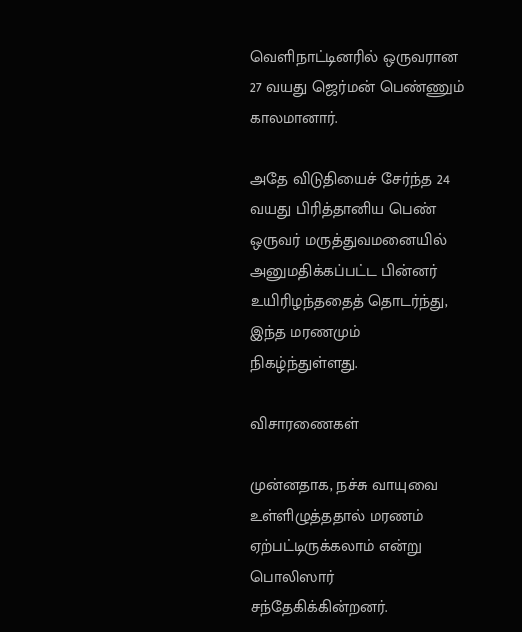வெளிநாட்டினரில் ஒருவரான 27 வயது ஜெர்மன் பெண்ணும் காலமானார்.

அதே விடுதியைச் சேர்ந்த 24 வயது பிரித்தானிய பெண் ஒருவர் மருத்துவமனையில்
அனுமதிக்கப்பட்ட பின்னர் உயிரிழந்ததைத் தொடர்ந்து, இந்த மரணமும்
நிகழ்ந்துள்ளது.

விசாரணைகள்

முன்னதாக, நச்சு வாயுவை உள்ளிழுத்ததால் மரணம் ஏற்பட்டிருக்கலாம் என்று
பொலிஸார் சந்தேகிக்கின்றனர்.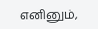எனினும்,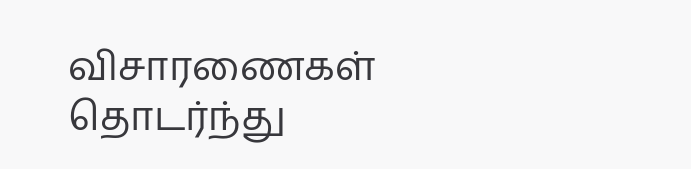விசாரணைகள் தொடர்ந்து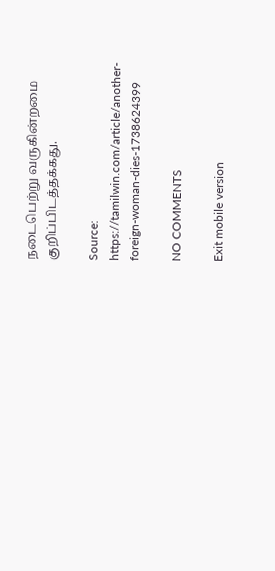நடைபெற்று வருகின்றமை குறிப்பிடத்தக்கது.

Source: https://tamilwin.com/article/another-foreign-woman-dies-1738624399

NO COMMENTS

Exit mobile version